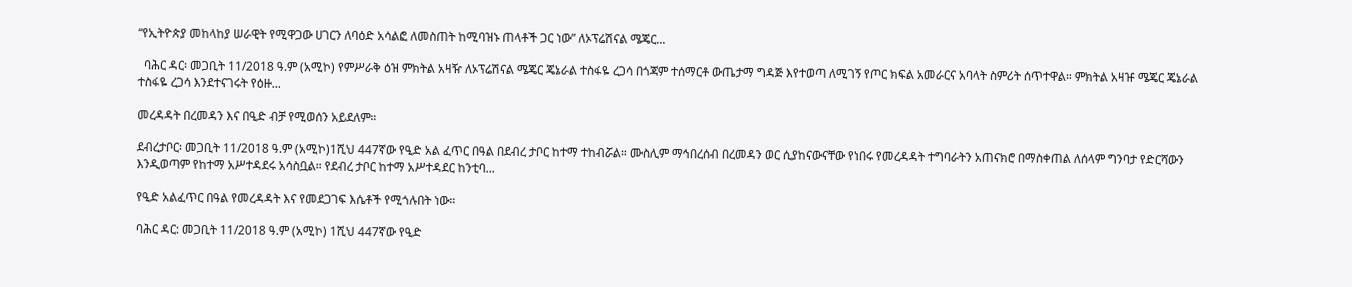“የኢትዮጵያ መከላከያ ሠራዊት የሚዋጋው ሀገርን ለባዕድ አሳልፎ ለመስጠት ከሚባዝኑ ጠላቶች ጋር ነው” ለኦፕሬሽናል ሜጄር...

  ባሕር ዳር፡ መጋቢት 11/2018 ዓ.ም (አሚኮ) የምሥራቅ ዕዝ ምክትል አዛዥ ለኦፕሬሽናል ሜጄር ጄኔራል ተስፋዬ ረጋሳ በጎጃም ተሰማርቶ ውጤታማ ግዳጅ እየተወጣ ለሚገኝ የጦር ክፍል አመራርና አባላት ስምሪት ሰጥተዋል። ምክትል አዛዡ ሜጄር ጄኔራል ተስፋዬ ረጋሳ እንደተናገሩት የዕዙ...

መረዳዳት በረመዳን እና በዒድ ብቻ የሚወሰን አይደለም።

ደብረታቦር፡ መጋቢት 11/2018 ዓ.ም (አሚኮ)1ሺህ 447ኛው የዒድ አል ፈጥር በዓል በደብረ ታቦር ከተማ ተከብሯል። ሙስሊም ማኅበረሰብ በረመዳን ወር ሲያከናውናቸው የነበሩ የመረዳዳት ተግባራትን አጠናክሮ በማስቀጠል ለሰላም ግንባታ የድርሻውን እንዲወጣም የከተማ አሥተዳደሩ አሳስቧል። የደብረ ታቦር ከተማ አሥተዳደር ከንቲባ...

የዒድ አልፈጥር በዓል የመረዳዳት እና የመደጋገፍ እሴቶች የሚጎሉበት ነው።

ባሕር ዳር: መጋቢት 11/2018 ዓ.ም (አሚኮ) 1ሺህ 447ኛው የዒድ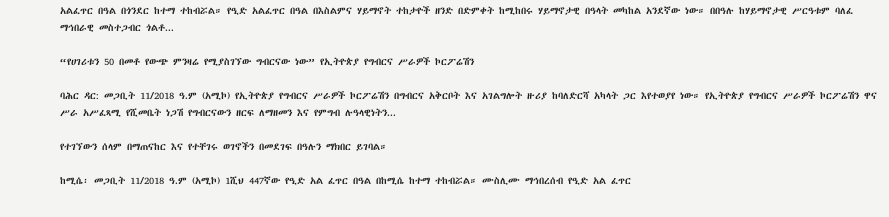አልፈጥር በዓል በጎንደር ከተማ ተከብሯል። የዒድ አልፈጥር በዓል በእስልምና ሃይማኖት ተከታዮች ዘንድ በድምቀት ከሚከበሩ ሃይማኖታዊ በዓላት መካከል አንደኛው ነው። በበዓሉ ከሃይማኖታዊ ሥርዓቱም ባለፈ ማኅበራዊ መስተጋብር ጎልቶ...

“የሀገሪቱን 50 በመቶ የውጭ ምንዛሬ የሚያስገኘው ግብርናው ነው” የኢትዮጵያ የግብርና ሥራዎች ኮርፖሬሽን

ባሕር ዳር: መጋቢት 11/2018 ዓ.ም (አሚኮ) የኢትዮጵያ የግብርና ሥራዎች ኮርፖሬሽን በግብርና አቅርቦት እና አገልግሎት ዙሪያ ከባለድርሻ አካላት ጋር እየተወያየ ነው። የኢትዮጵያ የግብርና ሥራዎች ኮርፖሬሽን ዋና ሥራ አሥፈጻሚ የሺመቤት ነጋሽ የግብርናውን ዘርፍ ለማዘመን እና የምግብ ሉዓላዊነትን...

የተገኘውን ሰላም በማጠናከር እና የተቸገሩ ወገኖችን በመደገፍ በዓሉን ማክበር ይገባል።

ከሚሴ፡ መጋቢት 11/2018 ዓ.ም (አሚኮ) 1ሺህ 447ኛው የዒድ አል ፈጥር በዓል በከሚሴ ከተማ ተከብሯል። ሙስሊሙ ማኅበረሰብ የዒድ አል ፈጥር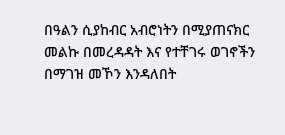በዓልን ሲያከብር አብሮነትን በሚያጠናክር መልኩ በመረዳዳት እና የተቸገሩ ወገኖችን በማገዝ መኾን እንዳለበት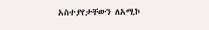አስተያየታቸውን ለአሚኮ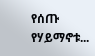የሰጡ የሃይማኖቱ...